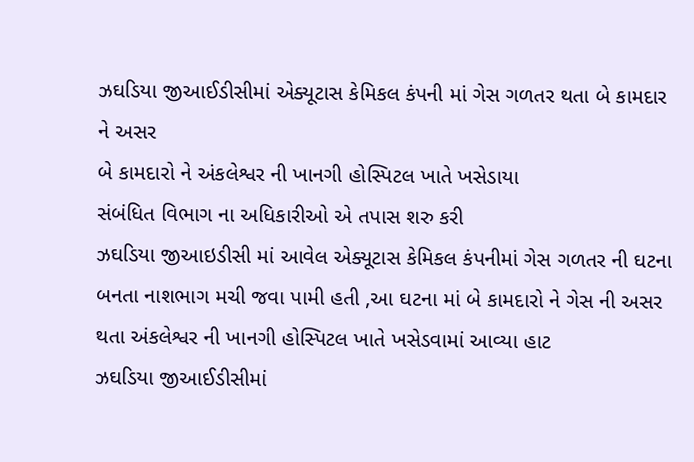ઝઘડિયા જીઆઈડીસીમાં એક્યૂટાસ કેમિકલ કંપની માં ગેસ ગળતર થતા બે કામદાર ને અસર
બે કામદારો ને અંકલેશ્વર ની ખાનગી હોસ્પિટલ ખાતે ખસેડાયા
સંબંધિત વિભાગ ના અધિકારીઓ એ તપાસ શરુ કરી
ઝઘડિયા જીઆઇડીસી માં આવેલ એક્યૂટાસ કેમિકલ કંપનીમાં ગેસ ગળતર ની ઘટના બનતા નાશભાગ મચી જવા પામી હતી ,આ ઘટના માં બે કામદારો ને ગેસ ની અસર થતા અંકલેશ્વર ની ખાનગી હોસ્પિટલ ખાતે ખસેડવામાં આવ્યા હાટ
ઝઘડિયા જીઆઈડીસીમાં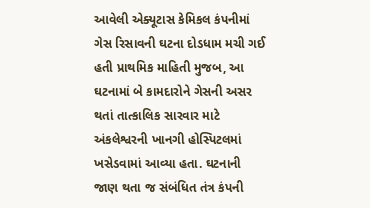આવેલી એક્યૂટાસ કેમિકલ કંપનીમાં ગેસ રિસાવની ઘટના દોડધામ મચી ગઈ હતી પ્રાથમિક માહિતી મુજબ, આ ઘટનામાં બે કામદારોને ગેસની અસર થતાં તાત્કાલિક સારવાર માટે અંકલેશ્વરની ખાનગી હોસ્પિટલમાં ખસેડવામાં આવ્યા હતા. ઘટનાની જાણ થતા જ સંબંધિત તંત્ર કંપની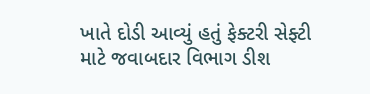ખાતે દોડી આવ્યું હતું ફેક્ટરી સેફ્ટી માટે જવાબદાર વિભાગ ડીશ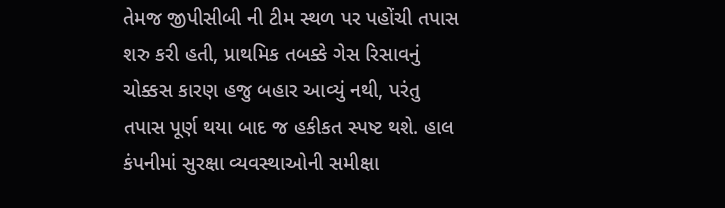તેમજ જીપીસીબી ની ટીમ સ્થળ પર પહોંચી તપાસ શરુ કરી હતી, પ્રાથમિક તબક્કે ગેસ રિસાવનું ચોક્કસ કારણ હજુ બહાર આવ્યું નથી, પરંતુ તપાસ પૂર્ણ થયા બાદ જ હકીકત સ્પષ્ટ થશે. હાલ કંપનીમાં સુરક્ષા વ્યવસ્થાઓની સમીક્ષા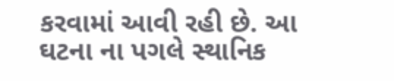કરવામાં આવી રહી છે. આ ઘટના ના પગલે સ્થાનિક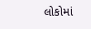લોકોમાં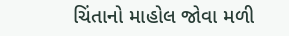ચિંતાનો માહોલ જોવા મળી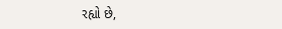રહ્યો છે,